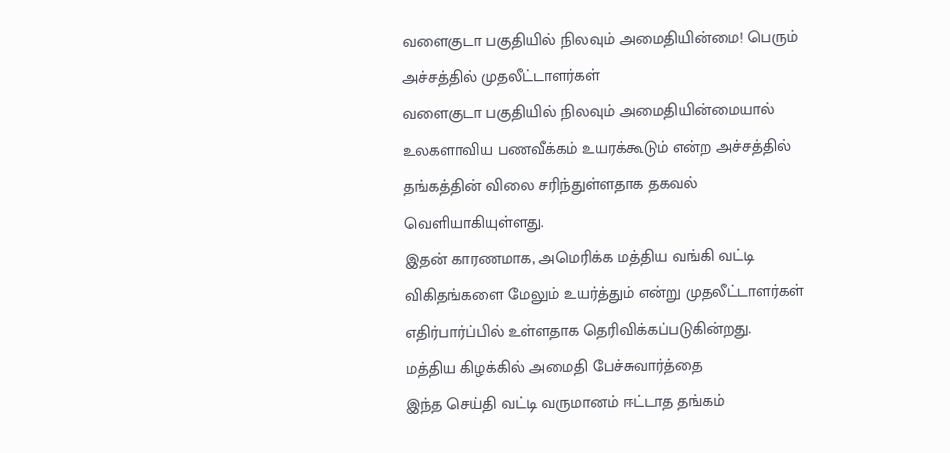வளைகுடா பகுதியில் நிலவும் அமைதியின்மை! பெரும் அச்சத்தில் முதலீட்டாளர்கள்
வளைகுடா பகுதியில் நிலவும் அமைதியின்மையால் உலகளாவிய பணவீக்கம் உயரக்கூடும் என்ற அச்சத்தில் தங்கத்தின் விலை சரிந்துள்ளதாக தகவல் வெளியாகியுள்ளது.
இதன் காரணமாக, அமெரிக்க மத்திய வங்கி வட்டி விகிதங்களை மேலும் உயர்த்தும் என்று முதலீட்டாளர்கள் எதிர்பார்ப்பில் உள்ளதாக தெரிவிக்கப்படுகின்றது.
மத்திய கிழக்கில் அமைதி பேச்சுவார்த்தை
இந்த செய்தி வட்டி வருமானம் ஈட்டாத தங்கம்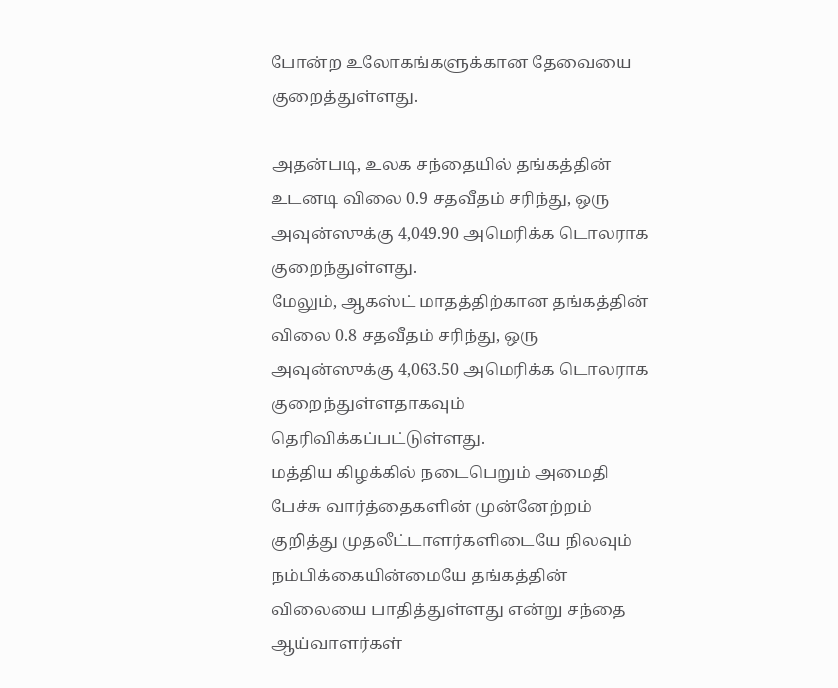போன்ற உலோகங்களுக்கான தேவையை குறைத்துள்ளது.

அதன்படி, உலக சந்தையில் தங்கத்தின் உடனடி விலை 0.9 சதவீதம் சரிந்து, ஒரு அவுன்ஸுக்கு 4,049.90 அமெரிக்க டொலராக குறைந்துள்ளது.
மேலும், ஆகஸ்ட் மாதத்திற்கான தங்கத்தின் விலை 0.8 சதவீதம் சரிந்து, ஒரு அவுன்ஸுக்கு 4,063.50 அமெரிக்க டொலராக குறைந்துள்ளதாகவும் தெரிவிக்கப்பட்டுள்ளது.
மத்திய கிழக்கில் நடைபெறும் அமைதி பேச்சு வார்த்தைகளின் முன்னேற்றம் குறித்து முதலீட்டாளர்களிடையே நிலவும் நம்பிக்கையின்மையே தங்கத்தின் விலையை பாதித்துள்ளது என்று சந்தை ஆய்வாளர்கள்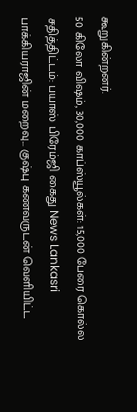கூறுகின்றனர்.
50 கிலோ விஷம், 30,000 காப்ஸ்யூல்கள்: 15,000 பேரை கொல்ல சதித்திட்டம்: பயாஸ் பிரேம்ஜி கைது News Lankasri
பாக்கியராஜின் மறைவு... குஷ்பு கணவருடன் வெளியிட்ட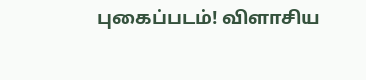புகைப்படம்! விளாசிய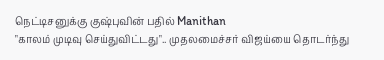நெட்டிசனுக்கு குஷ்புவின் பதில் Manithan
"காலம் முடிவு செய்துவிட்டது".. முதலமைச்சர் விஜய்யை தொடர்ந்து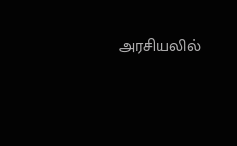அரசியலில்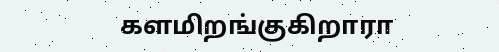களமிறங்குகிறாரா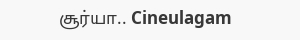சூர்யா.. Cineulagam